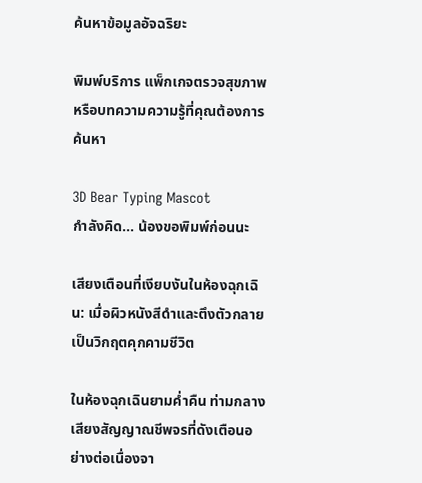ค้นหาข้อมูลอัจฉริยะ

พิมพ์บริการ แพ็กเกจตรวจสุขภาพ หรือบทความความรู้ที่คุณต้องการค้นหา

3D Bear Typing Mascot
กำลังคิด... น้องขอพิมพ์ก่อนนะ

เสียงเตือนที่เงียบงันในห้องฉุกเฉิน: เมื่อผิวหนังสีดำและตึงตัวกลายเป็นวิกฤตคุกคามชีวิต

ในห้องฉุกเฉินยามค่ำคืน ท่ามกลางเสียงสัญญาณชีพจรที่ดังเตือนอย่างต่อเนื่องจา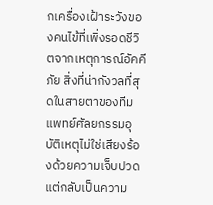กเครื่องเฝ้าระวังของคนไข้ที่เพิ่งรอดชีวิตจากเหตุการณ์อัคคีภัย สิ่งที่น่ากังวลที่สุดในสายตาของทีมแพทย์ศัลยกรรมอุบัติเหตุไม่ใช่เสียงร้องด้วยความเจ็บปวด แต่กลับเป็นความ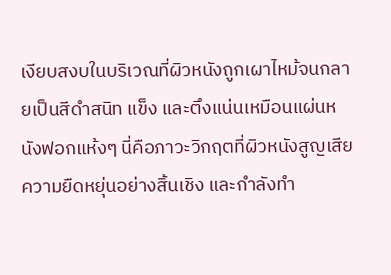เงียบสงบในบริเวณที่ผิวหนังถูกเผาไหม้จนกลายเป็นสีดำสนิท แข็ง และตึงแน่นเหมือนแผ่นหนังฟอกแห้งๆ นี่คือภาวะวิกฤตที่ผิวหนังสูญเสียความยืดหยุ่นอย่างสิ้นเชิง และกำลังทำ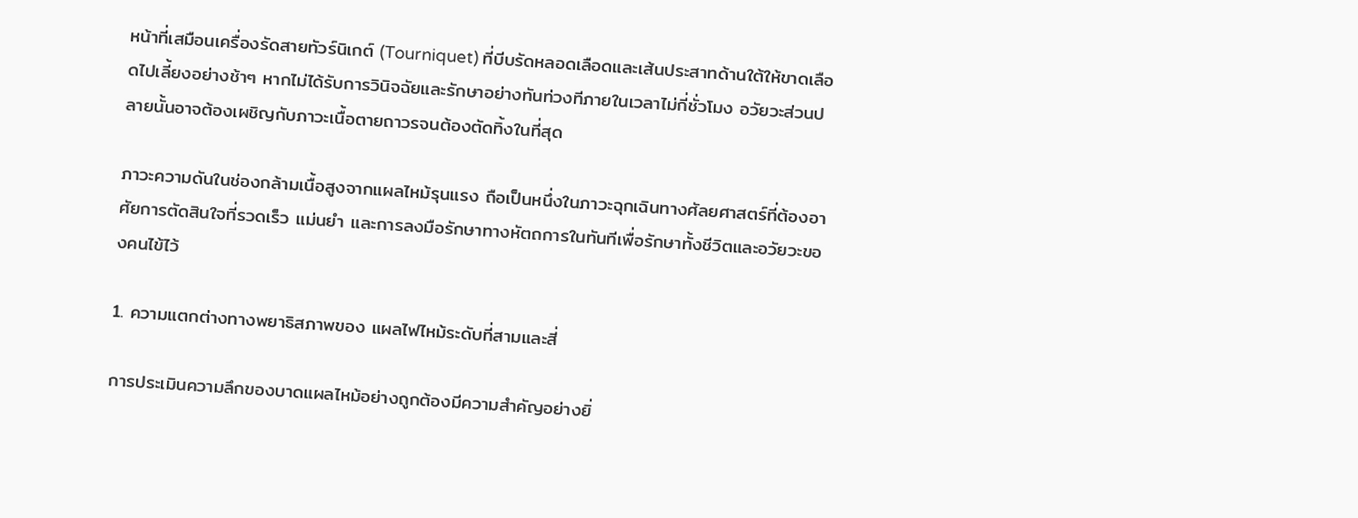หน้าที่เสมือนเครื่องรัดสายทัวร์นิเกต์ (Tourniquet) ที่บีบรัดหลอดเลือดและเส้นประสาทด้านใต้ให้ขาดเลือดไปเลี้ยงอย่างช้าๆ หากไม่ได้รับการวินิจฉัยและรักษาอย่างทันท่วงทีภายในเวลาไม่กี่ชั่วโมง อวัยวะส่วนปลายนั้นอาจต้องเผชิญกับภาวะเนื้อตายถาวรจนต้องตัดทิ้งในที่สุด

ภาวะความดันในช่องกล้ามเนื้อสูงจากแผลไหม้รุนแรง ถือเป็นหนึ่งในภาวะฉุกเฉินทางศัลยศาสตร์ที่ต้องอาศัยการตัดสินใจที่รวดเร็ว แม่นยำ และการลงมือรักษาทางหัตถการในทันทีเพื่อรักษาทั้งชีวิตและอวัยวะของคนไข้ไว้

1. ความแตกต่างทางพยาธิสภาพของ แผลไฟไหม้ระดับที่สามและสี่

การประเมินความลึกของบาดแผลไหม้อย่างถูกต้องมีความสำคัญอย่างยิ่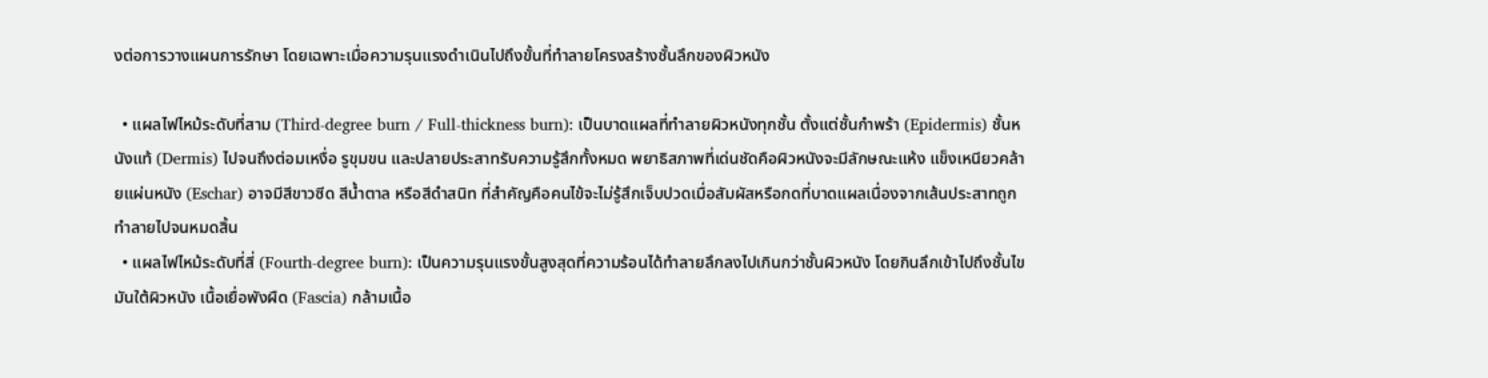งต่อการวางแผนการรักษา โดยเฉพาะเมื่อความรุนแรงดำเนินไปถึงขั้นที่ทำลายโครงสร้างชั้นลึกของผิวหนัง

  • แผลไฟไหม้ระดับที่สาม (Third-degree burn / Full-thickness burn): เป็นบาดแผลที่ทำลายผิวหนังทุกชั้น ตั้งแต่ชั้นกำพร้า (Epidermis) ชั้นหนังแท้ (Dermis) ไปจนถึงต่อมเหงื่อ รูขุมขน และปลายประสาทรับความรู้สึกทั้งหมด พยาธิสภาพที่เด่นชัดคือผิวหนังจะมีลักษณะแห้ง แข็งเหนียวคล้ายแผ่นหนัง (Eschar) อาจมีสีขาวซีด สีน้ำตาล หรือสีดำสนิท ที่สำคัญคือคนไข้จะไม่รู้สึกเจ็บปวดเมื่อสัมผัสหรือกดที่บาดแผลเนื่องจากเส้นประสาทถูกทำลายไปจนหมดสิ้น
  • แผลไฟไหม้ระดับที่สี่ (Fourth-degree burn): เป็นความรุนแรงขั้นสูงสุดที่ความร้อนได้ทำลายลึกลงไปเกินกว่าชั้นผิวหนัง โดยกินลึกเข้าไปถึงชั้นไขมันใต้ผิวหนัง เนื้อเยื่อพังผืด (Fascia) กล้ามเนื้อ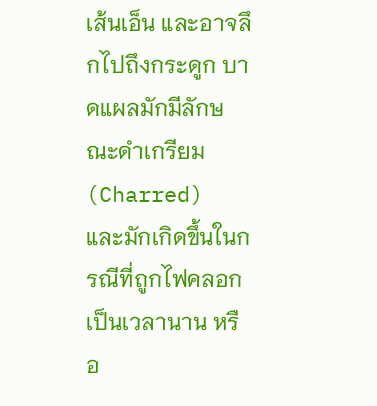เส้นเอ็น และอาจลึกไปถึงกระดูก บาดแผลมักมีลักษณะดำเกรียม (Charred) และมักเกิดขึ้นในกรณีที่ถูกไฟคลอกเป็นเวลานาน หรือ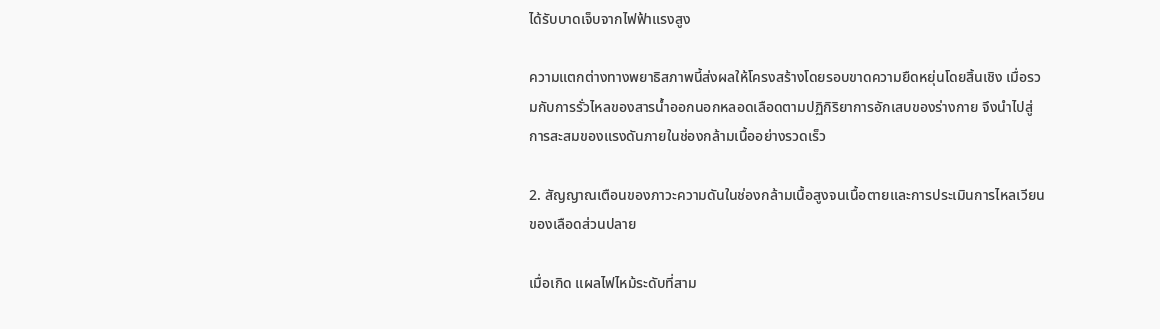ได้รับบาดเจ็บจากไฟฟ้าแรงสูง

ความแตกต่างทางพยาธิสภาพนี้ส่งผลให้โครงสร้างโดยรอบขาดความยืดหยุ่นโดยสิ้นเชิง เมื่อรวมกับการรั่วไหลของสารน้ำออกนอกหลอดเลือดตามปฏิกิริยาการอักเสบของร่างกาย จึงนำไปสู่การสะสมของแรงดันภายในช่องกล้ามเนื้ออย่างรวดเร็ว

2. สัญญาณเตือนของภาวะความดันในช่องกล้ามเนื้อสูงจนเนื้อตายและการประเมินการไหลเวียนของเลือดส่วนปลาย

เมื่อเกิด แผลไฟไหม้ระดับที่สาม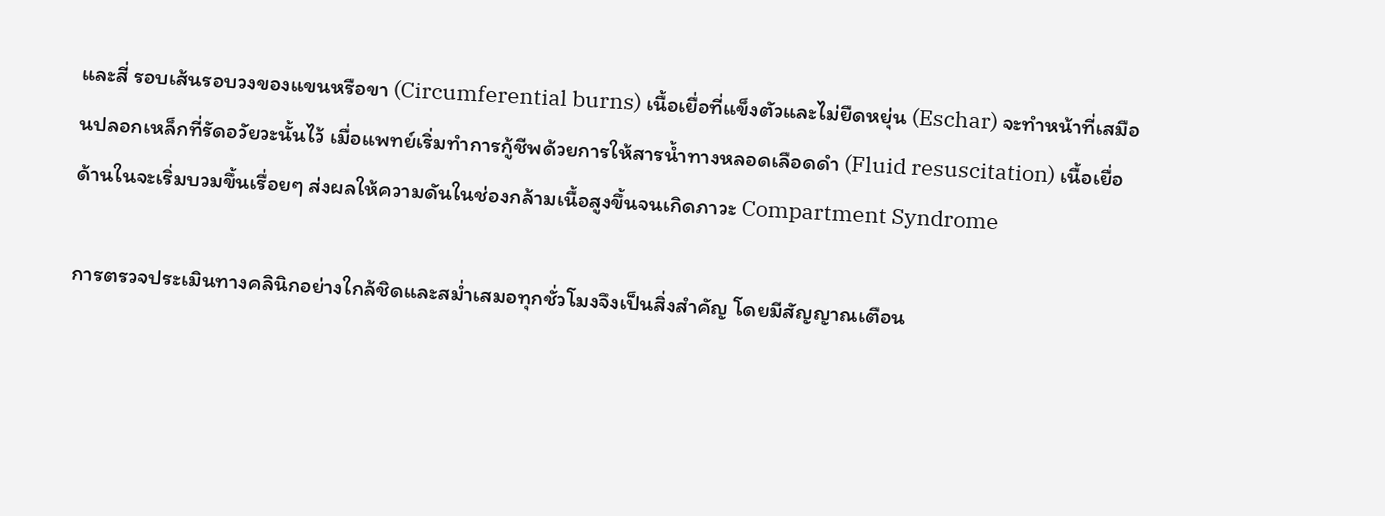และสี่ รอบเส้นรอบวงของแขนหรือขา (Circumferential burns) เนื้อเยื่อที่แข็งตัวและไม่ยืดหยุ่น (Eschar) จะทำหน้าที่เสมือนปลอกเหล็กที่รัดอวัยวะนั้นไว้ เมื่อแพทย์เริ่มทำการกู้ชีพด้วยการให้สารน้ำทางหลอดเลือดดำ (Fluid resuscitation) เนื้อเยื่อด้านในจะเริ่มบวมขึ้นเรื่อยๆ ส่งผลให้ความดันในช่องกล้ามเนื้อสูงขึ้นจนเกิดภาวะ Compartment Syndrome

การตรวจประเมินทางคลินิกอย่างใกล้ชิดและสม่ำเสมอทุกชั่วโมงจึงเป็นสิ่งสำคัญ โดยมีสัญญาณเตือน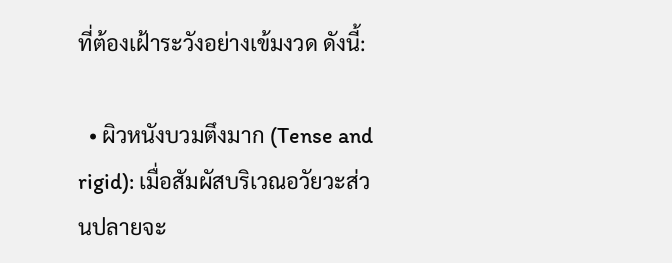ที่ต้องเฝ้าระวังอย่างเข้มงวด ดังนี้:

  • ผิวหนังบวมตึงมาก (Tense and rigid): เมื่อสัมผัสบริเวณอวัยวะส่วนปลายจะ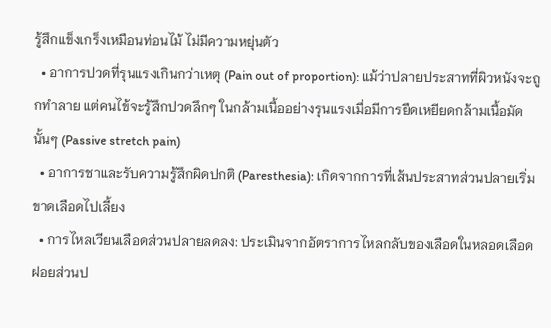รู้สึกแข็งเกร็งเหมือนท่อนไม้ ไม่มีความหยุ่นตัว
  • อาการปวดที่รุนแรงเกินกว่าเหตุ (Pain out of proportion): แม้ว่าปลายประสาทที่ผิวหนังจะถูกทำลาย แต่คนไข้จะรู้สึกปวดลึกๆ ในกล้ามเนื้ออย่างรุนแรงเมื่อมีการยืดเหยียดกล้ามเนื้อมัดนั้นๆ (Passive stretch pain)
  • อาการชาและรับความรู้สึกผิดปกติ (Paresthesia): เกิดจากการที่เส้นประสาทส่วนปลายเริ่มขาดเลือดไปเลี้ยง
  • การไหลเวียนเลือดส่วนปลายลดลง: ประเมินจากอัตราการไหลกลับของเลือดในหลอดเลือดฝอยส่วนป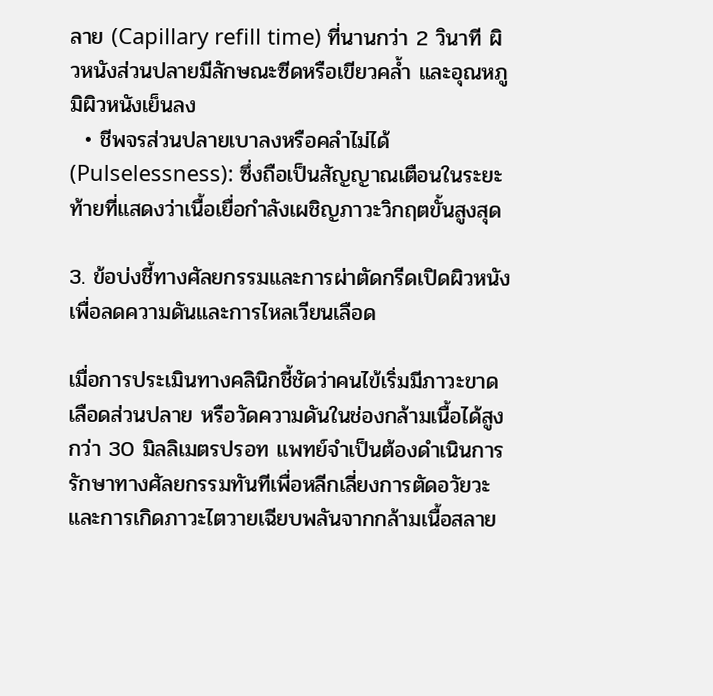ลาย (Capillary refill time) ที่นานกว่า 2 วินาที ผิวหนังส่วนปลายมีลักษณะซีดหรือเขียวคล้ำ และอุณหภูมิผิวหนังเย็นลง
  • ชีพจรส่วนปลายเบาลงหรือคลำไม่ได้ (Pulselessness): ซึ่งถือเป็นสัญญาณเตือนในระยะท้ายที่แสดงว่าเนื้อเยื่อกำลังเผชิญภาวะวิกฤตขั้นสูงสุด

3. ข้อบ่งชี้ทางศัลยกรรมและการผ่าตัดกรีดเปิดผิวหนังเพื่อลดความดันและการไหลเวียนเลือด

เมื่อการประเมินทางคลินิกชี้ชัดว่าคนไข้เริ่มมีภาวะขาดเลือดส่วนปลาย หรือวัดความดันในช่องกล้ามเนื้อได้สูงกว่า 30 มิลลิเมตรปรอท แพทย์จำเป็นต้องดำเนินการรักษาทางศัลยกรรมทันทีเพื่อหลีกเลี่ยงการตัดอวัยวะและการเกิดภาวะไตวายเฉียบพลันจากกล้ามเนื้อสลาย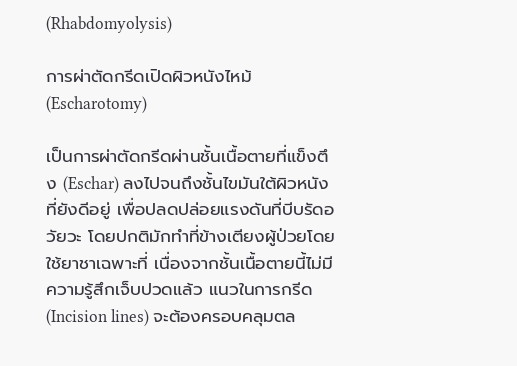(Rhabdomyolysis)

การผ่าตัดกรีดเปิดผิวหนังไหม้ (Escharotomy)

เป็นการผ่าตัดกรีดผ่านชั้นเนื้อตายที่แข็งตึง (Eschar) ลงไปจนถึงชั้นไขมันใต้ผิวหนังที่ยังดีอยู่ เพื่อปลดปล่อยแรงดันที่บีบรัดอวัยวะ โดยปกติมักทำที่ข้างเตียงผู้ป่วยโดยใช้ยาชาเฉพาะที่ เนื่องจากชั้นเนื้อตายนี้ไม่มีความรู้สึกเจ็บปวดแล้ว แนวในการกรีด (Incision lines) จะต้องครอบคลุมตล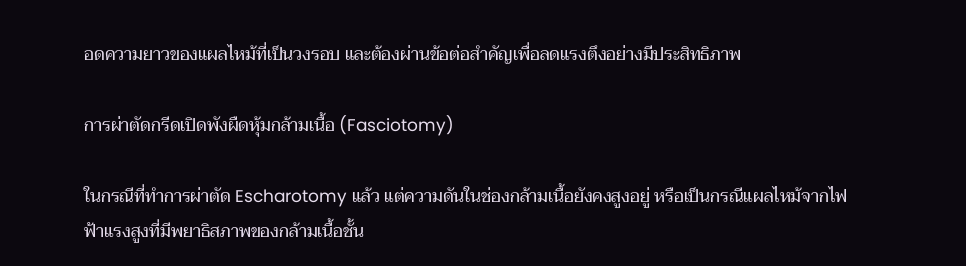อดความยาวของแผลไหม้ที่เป็นวงรอบ และต้องผ่านข้อต่อสำคัญเพื่อลดแรงตึงอย่างมีประสิทธิภาพ

การผ่าตัดกรีดเปิดพังผืดหุ้มกล้ามเนื้อ (Fasciotomy)

ในกรณีที่ทำการผ่าตัด Escharotomy แล้ว แต่ความดันในช่องกล้ามเนื้อยังคงสูงอยู่ หรือเป็นกรณีแผลไหม้จากไฟฟ้าแรงสูงที่มีพยาธิสภาพของกล้ามเนื้อชั้น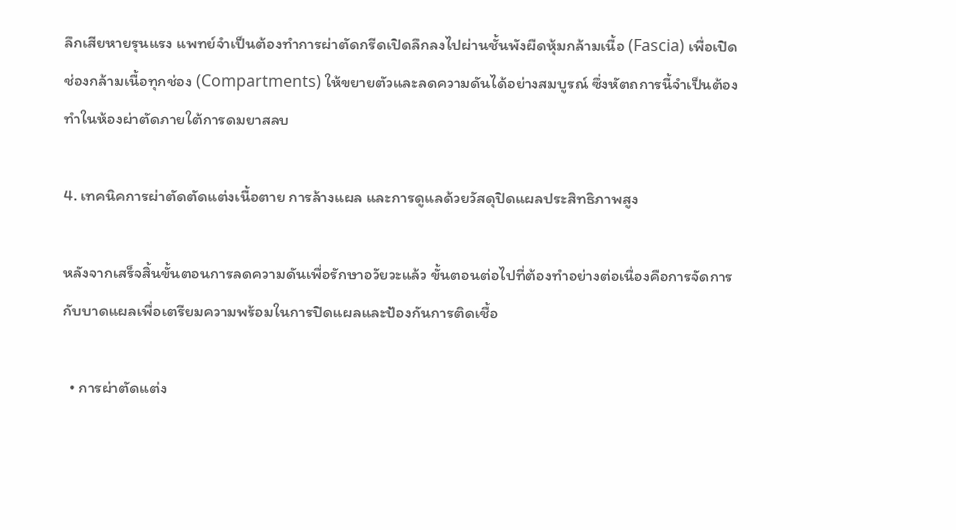ลึกเสียหายรุนแรง แพทย์จำเป็นต้องทำการผ่าตัดกรีดเปิดลึกลงไปผ่านชั้นพังผืดหุ้มกล้ามเนื้อ (Fascia) เพื่อเปิดช่องกล้ามเนื้อทุกช่อง (Compartments) ให้ขยายตัวและลดความดันได้อย่างสมบูรณ์ ซึ่งหัตถการนี้จำเป็นต้องทำในห้องผ่าตัดภายใต้การดมยาสลบ

4. เทคนิคการผ่าตัดตัดแต่งเนื้อตาย การล้างแผล และการดูแลด้วยวัสดุปิดแผลประสิทธิภาพสูง

หลังจากเสร็จสิ้นขั้นตอนการลดความดันเพื่อรักษาอวัยวะแล้ว ขั้นตอนต่อไปที่ต้องทำอย่างต่อเนื่องคือการจัดการกับบาดแผลเพื่อเตรียมความพร้อมในการปิดแผลและป้องกันการติดเชื้อ

  • การผ่าตัดแต่ง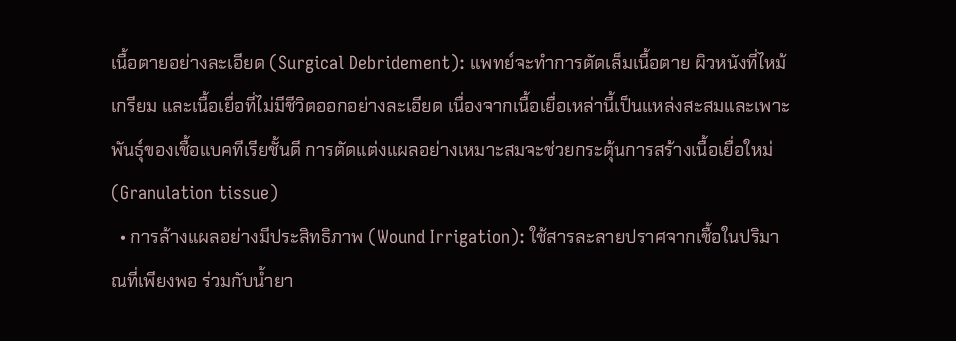เนื้อตายอย่างละเอียด (Surgical Debridement): แพทย์จะทำการตัดเล็มเนื้อตาย ผิวหนังที่ไหม้เกรียม และเนื้อเยื่อที่ไม่มีชีวิตออกอย่างละเอียด เนื่องจากเนื้อเยื่อเหล่านี้เป็นแหล่งสะสมและเพาะพันธุ์ของเชื้อแบคทีเรียชั้นดี การตัดแต่งแผลอย่างเหมาะสมจะช่วยกระตุ้นการสร้างเนื้อเยื่อใหม่ (Granulation tissue)
  • การล้างแผลอย่างมีประสิทธิภาพ (Wound Irrigation): ใช้สารละลายปราศจากเชื้อในปริมาณที่เพียงพอ ร่วมกับน้ำยา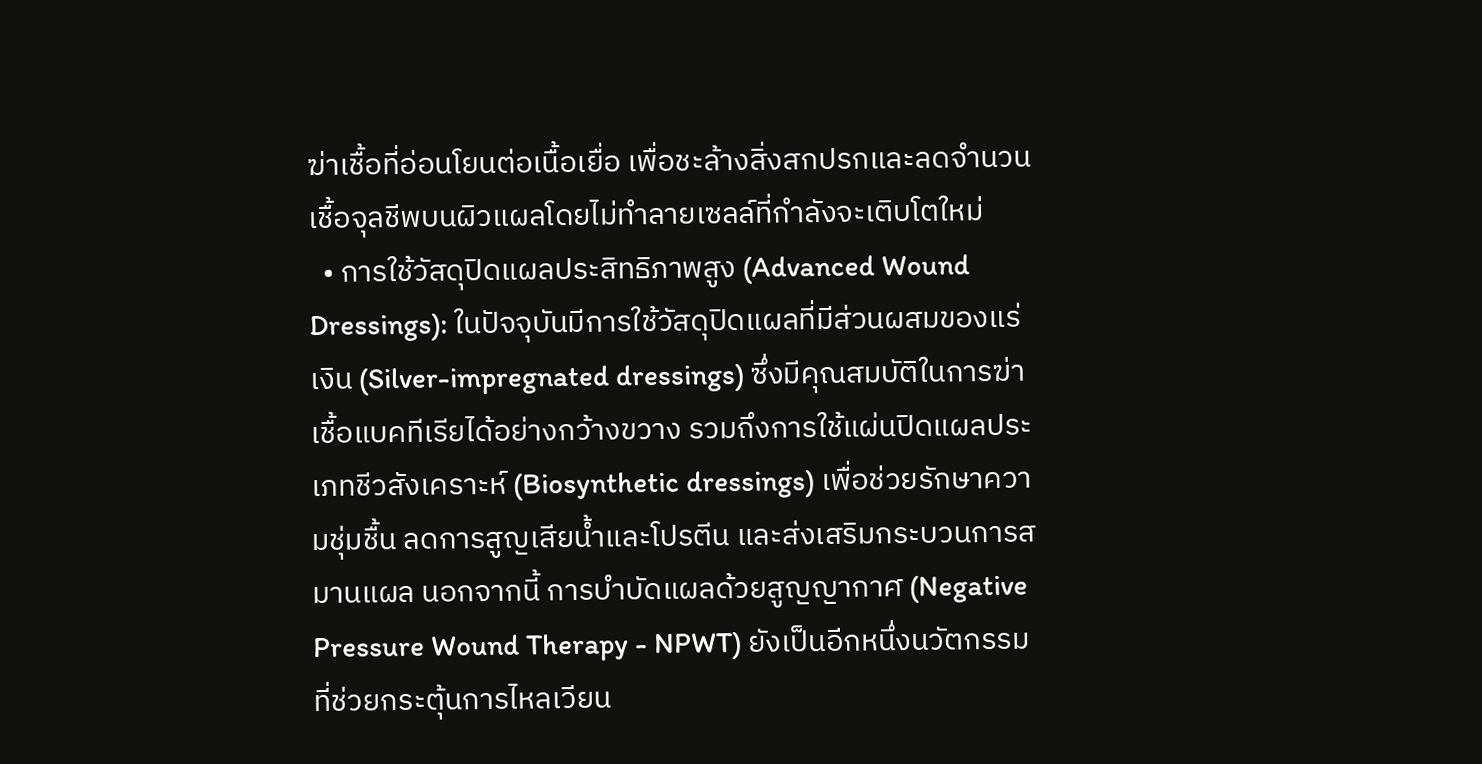ฆ่าเชื้อที่อ่อนโยนต่อเนื้อเยื่อ เพื่อชะล้างสิ่งสกปรกและลดจำนวนเชื้อจุลชีพบนผิวแผลโดยไม่ทำลายเซลล์ที่กำลังจะเติบโตใหม่
  • การใช้วัสดุปิดแผลประสิทธิภาพสูง (Advanced Wound Dressings): ในปัจจุบันมีการใช้วัสดุปิดแผลที่มีส่วนผสมของแร่เงิน (Silver-impregnated dressings) ซึ่งมีคุณสมบัติในการฆ่าเชื้อแบคทีเรียได้อย่างกว้างขวาง รวมถึงการใช้แผ่นปิดแผลประเภทชีวสังเคราะห์ (Biosynthetic dressings) เพื่อช่วยรักษาความชุ่มชื้น ลดการสูญเสียน้ำและโปรตีน และส่งเสริมกระบวนการสมานแผล นอกจากนี้ การบำบัดแผลด้วยสูญญากาศ (Negative Pressure Wound Therapy - NPWT) ยังเป็นอีกหนึ่งนวัตกรรมที่ช่วยกระตุ้นการไหลเวียน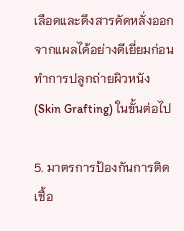เลือดและดึงสารคัดหลั่งออกจากแผลได้อย่างดีเยี่ยมก่อนทำการปลูกถ่ายผิวหนัง (Skin Grafting) ในขั้นต่อไป

5. มาตรการป้องกันการติดเชื้อ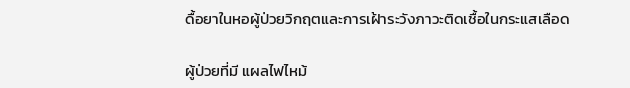ดื้อยาในหอผู้ป่วยวิกฤตและการเฝ้าระวังภาวะติดเชื้อในกระแสเลือด

ผู้ป่วยที่มี แผลไฟไหม้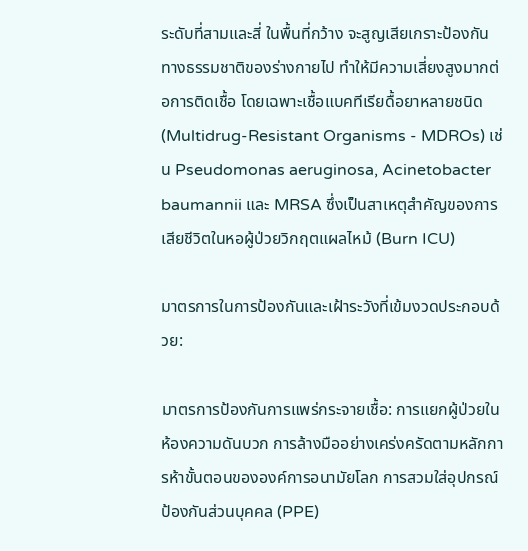ระดับที่สามและสี่ ในพื้นที่กว้าง จะสูญเสียเกราะป้องกันทางธรรมชาติของร่างกายไป ทำให้มีความเสี่ยงสูงมากต่อการติดเชื้อ โดยเฉพาะเชื้อแบคทีเรียดื้อยาหลายชนิด (Multidrug-Resistant Organisms - MDROs) เช่น Pseudomonas aeruginosa, Acinetobacter baumannii และ MRSA ซึ่งเป็นสาเหตุสำคัญของการเสียชีวิตในหอผู้ป่วยวิกฤตแผลไหม้ (Burn ICU)

มาตรการในการป้องกันและเฝ้าระวังที่เข้มงวดประกอบด้วย:

มาตรการป้องกันการแพร่กระจายเชื้อ: การแยกผู้ป่วยในห้องความดันบวก การล้างมืออย่างเคร่งครัดตามหลักการห้าขั้นตอนขององค์การอนามัยโลก การสวมใส่อุปกรณ์ป้องกันส่วนบุคคล (PPE)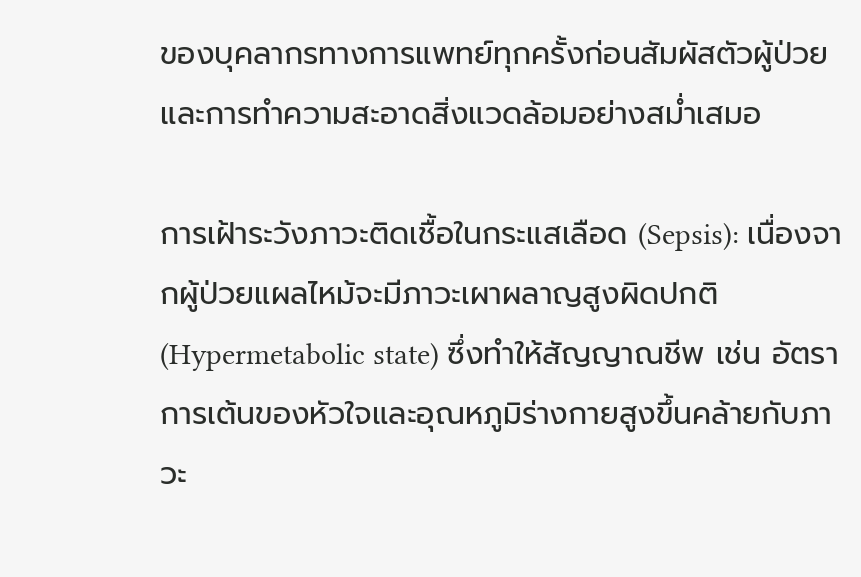ของบุคลากรทางการแพทย์ทุกครั้งก่อนสัมผัสตัวผู้ป่วย และการทำความสะอาดสิ่งแวดล้อมอย่างสม่ำเสมอ

การเฝ้าระวังภาวะติดเชื้อในกระแสเลือด (Sepsis): เนื่องจากผู้ป่วยแผลไหม้จะมีภาวะเผาผลาญสูงผิดปกติ (Hypermetabolic state) ซึ่งทำให้สัญญาณชีพ เช่น อัตราการเต้นของหัวใจและอุณหภูมิร่างกายสูงขึ้นคล้ายกับภาวะ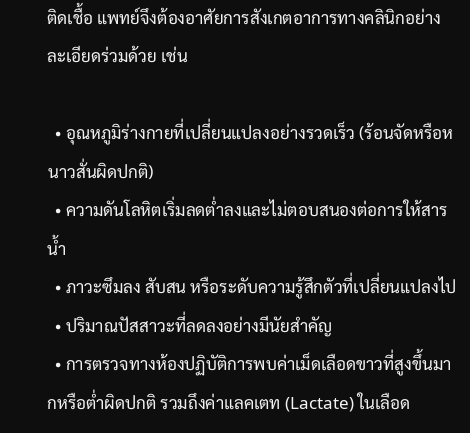ติดเชื้อ แพทย์จึงต้องอาศัยการสังเกตอาการทางคลินิกอย่างละเอียดร่วมด้วย เช่น

  • อุณหภูมิร่างกายที่เปลี่ยนแปลงอย่างรวดเร็ว (ร้อนจัดหรือหนาวสั่นผิดปกติ)
  • ความดันโลหิตเริ่มลดต่ำลงและไม่ตอบสนองต่อการให้สารน้ำ
  • ภาวะซึมลง สับสน หรือระดับความรู้สึกตัวที่เปลี่ยนแปลงไป
  • ปริมาณปัสสาวะที่ลดลงอย่างมีนัยสำคัญ
  • การตรวจทางห้องปฏิบัติการพบค่าเม็ดเลือดขาวที่สูงขึ้นมากหรือต่ำผิดปกติ รวมถึงค่าแลคเตท (Lactate) ในเลือด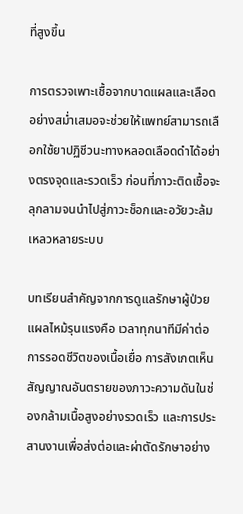ที่สูงขึ้น

การตรวจเพาะเชื้อจากบาดแผลและเลือดอย่างสม่ำเสมอจะช่วยให้แพทย์สามารถเลือกใช้ยาปฏิชีวนะทางหลอดเลือดดำได้อย่างตรงจุดและรวดเร็ว ก่อนที่ภาวะติดเชื้อจะลุกลามจนนำไปสู่ภาวะช็อกและอวัยวะล้มเหลวหลายระบบ

บทเรียนสำคัญจากการดูแลรักษาผู้ป่วยแผลไหม้รุนแรงคือ เวลาทุกนาทีมีค่าต่อการรอดชีวิตของเนื้อเยื่อ การสังเกตเห็นสัญญาณอันตรายของภาวะความดันในช่องกล้ามเนื้อสูงอย่างรวดเร็ว และการประสานงานเพื่อส่งต่อและผ่าตัดรักษาอย่าง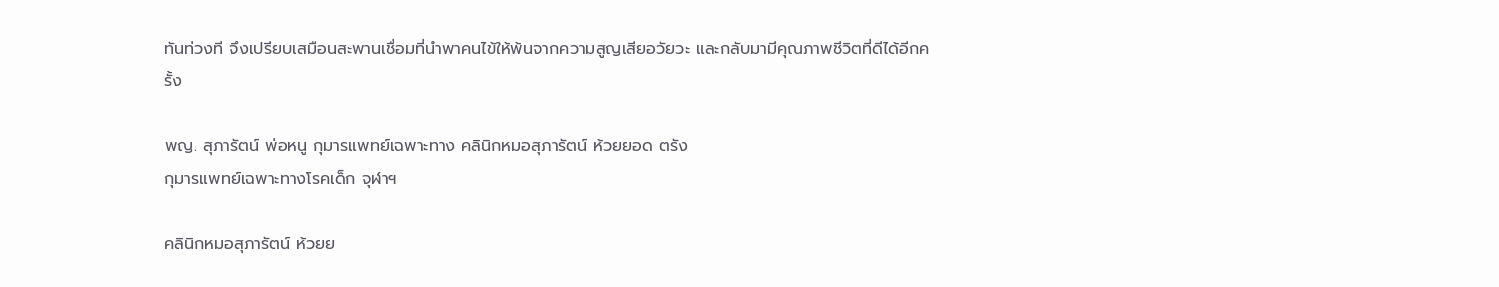ทันท่วงที จึงเปรียบเสมือนสะพานเชื่อมที่นำพาคนไข้ให้พ้นจากความสูญเสียอวัยวะ และกลับมามีคุณภาพชีวิตที่ดีได้อีกครั้ง

พญ. สุภารัตน์ พ่อหนู กุมารแพทย์เฉพาะทาง คลินิกหมอสุภารัตน์ ห้วยยอด ตรัง
กุมารแพทย์เฉพาะทางโรคเด็ก จุฬาฯ

คลินิกหมอสุภารัตน์ ห้วยย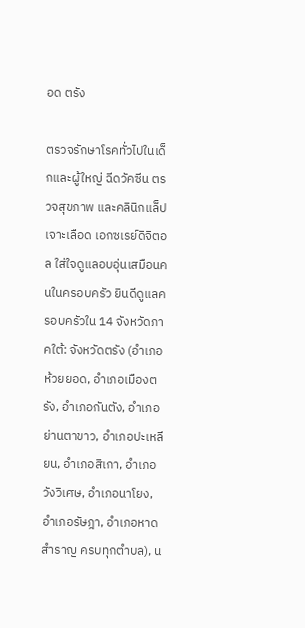อด ตรัง

ตรวจรักษาโรคทั่วไปในเด็กและผู้ใหญ่ ฉีดวัคซีน ตรวจสุขภาพ และคลินิกแล็ปเจาะเลือด เอกซเรย์ดิจิตอล ใส่ใจดูแลอบอุ่นเสมือนคนในครอบครัว ยินดีดูแลครอบครัวใน 14 จังหวัดภาคใต้: จังหวัดตรัง (อำเภอห้วยยอด, อำเภอเมืองตรัง, อำเภอกันตัง, อำเภอย่านตาขาว, อำเภอปะเหลียน, อำเภอสิเกา, อำเภอวังวิเศษ, อำเภอนาโยง, อำเภอรัษฎา, อำเภอหาดสำราญ ครบทุกตำบล), น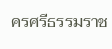ครศรีธรรมราช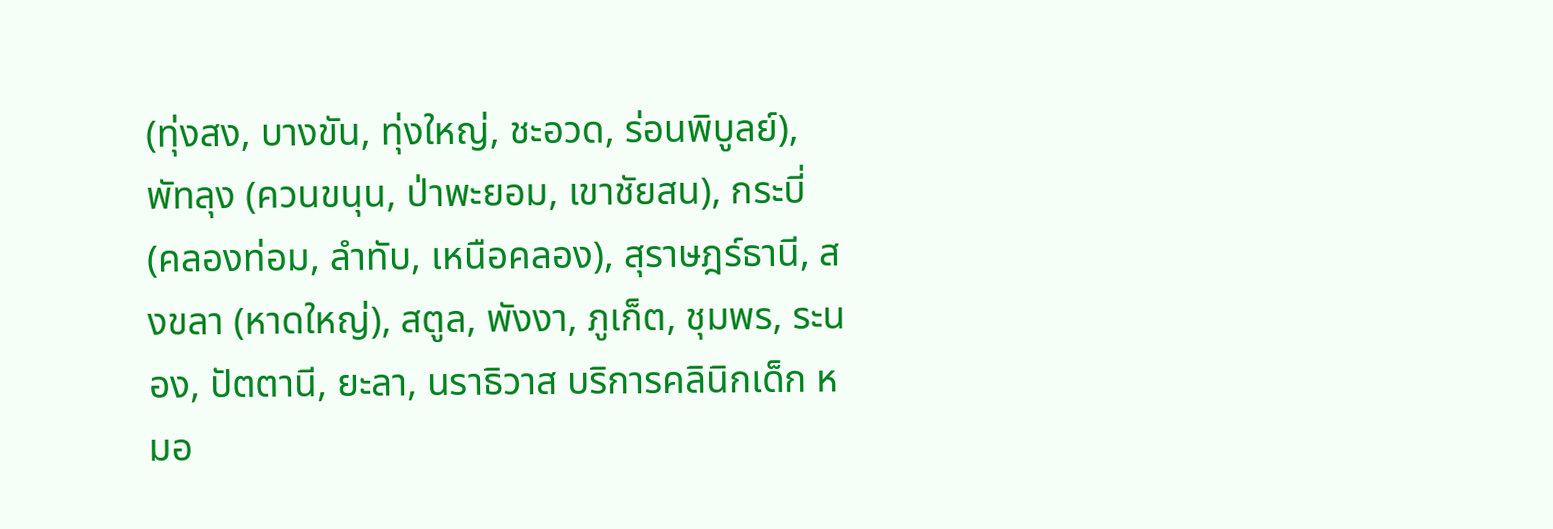(ทุ่งสง, บางขัน, ทุ่งใหญ่, ชะอวด, ร่อนพิบูลย์), พัทลุง (ควนขนุน, ป่าพะยอม, เขาชัยสน), กระบี่ (คลองท่อม, ลำทับ, เหนือคลอง), สุราษฎร์ธานี, สงขลา (หาดใหญ่), สตูล, พังงา, ภูเก็ต, ชุมพร, ระนอง, ปัตตานี, ยะลา, นราธิวาส บริการคลินิกเด็ก หมอ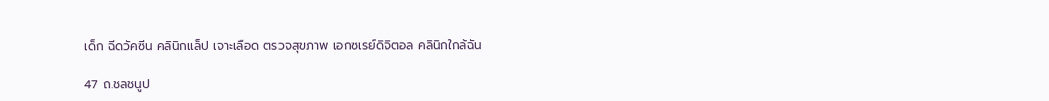เด็ก ฉีดวัคซีน คลินิกแล็ป เจาะเลือด ตรวจสุขภาพ เอกซเรย์ดิจิตอล คลินิกใกล้ฉัน

47 ถ.ชลชนูป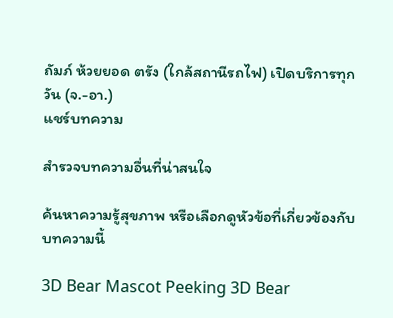ถัมภ์ ห้วยยอด ตรัง (ใกล้สถานีรถไฟ) เปิดบริการทุกวัน (จ.-อา.)
แชร์บทความ

สำรวจบทความอื่นที่น่าสนใจ

ค้นหาความรู้สุขภาพ หรือเลือกดูหัวข้อที่เกี่ยวข้องกับบทความนี้

3D Bear Mascot Peeking 3D Bear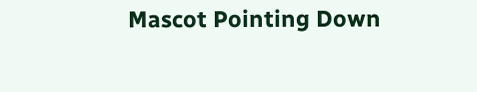Mascot Pointing Down